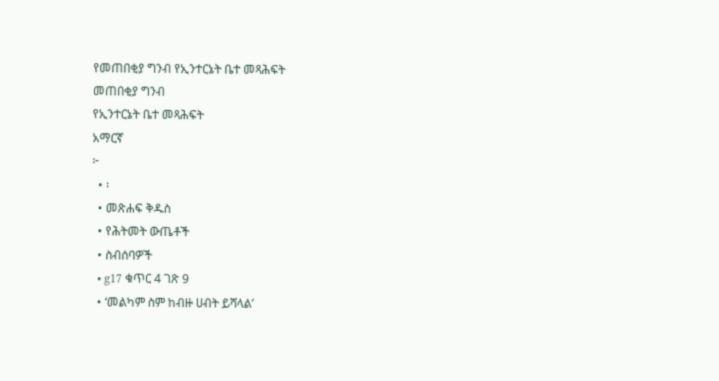የመጠበቂያ ግንብ የኢንተርኔት ቤተ መጻሕፍት
መጠበቂያ ግንብ
የኢንተርኔት ቤተ መጻሕፍት
አማርኛ
፦
  • ፡
  • መጽሐፍ ቅዱስ
  • የሕትመት ውጤቶች
  • ስብሰባዎች
  • g17 ቁጥር 4 ገጽ 9
  • ‘መልካም ስም ከብዙ ሀብት ይሻላል’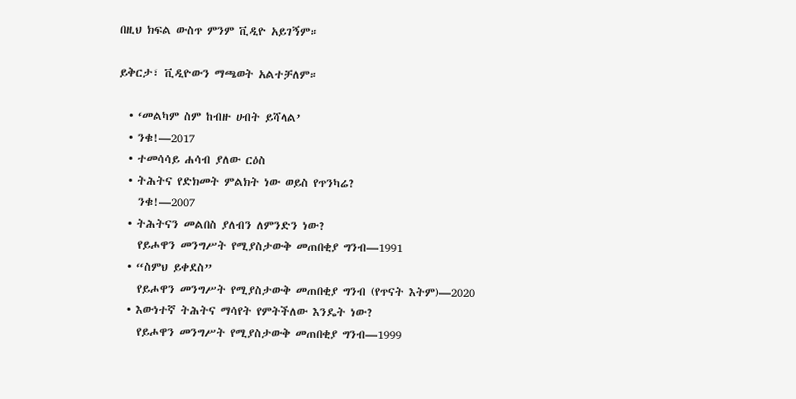በዚህ ክፍል ውስጥ ምንም ቪዲዮ አይገኝም።

ይቅርታ፣ ቪዲዮውን ማጫወት አልተቻለም።

  • ‘መልካም ስም ከብዙ ሀብት ይሻላል’
  • ንቁ!—2017
  • ተመሳሳይ ሐሳብ ያለው ርዕስ
  • ትሕትና የድክመት ምልክት ነው ወይስ የጥንካሬ?
    ንቁ!—2007
  • ትሕትናን መልበስ ያለብን ለምንድን ነው?
    የይሖዋን መንግሥት የሚያስታውቅ መጠበቂያ ግንብ—1991
  • “ስምህ ይቀደስ”
    የይሖዋን መንግሥት የሚያስታውቅ መጠበቂያ ግንብ (የጥናት እትም)—2020
  • እውነተኛ ትሕትና ማሳየት የምትችለው እንዴት ነው?
    የይሖዋን መንግሥት የሚያስታውቅ መጠበቂያ ግንብ—1999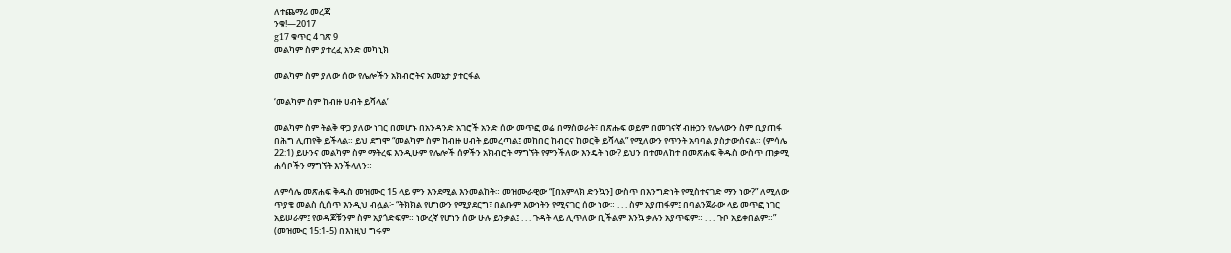ለተጨማሪ መረጃ
ንቁ!—2017
g17 ቁጥር 4 ገጽ 9
መልካም ስም ያተረፈ አንድ መካኒክ

መልካም ስም ያለው ሰው የሌሎችን አክብሮትና አመኔታ ያተርፋል

‘መልካም ስም ከብዙ ሀብት ይሻላል’

መልካም ስም ትልቅ ዋጋ ያለው ነገር በመሆኑ በአንዳንድ አገሮች አንድ ሰው መጥፎ ወሬ በማስወራት፣ በጽሑፍ ወይም በመገናኛ ብዙኃን የሌላውን ስም ቢያጠፋ በሕግ ሊጠየቅ ይችላል። ይህ ደግሞ “መልካም ስም ከብዙ ሀብት ይመረጣል፤ መከበር ከብርና ከወርቅ ይሻላል” የሚለውን የጥንት አባባል ያስታውሰናል። (ምሳሌ 22:1) ይሁንና መልካም ስም ማትረፍ እንዲሁም የሌሎች ሰዎችን አክብሮት ማግኘት የምንችለው እንዴት ነው? ይህን በተመለከተ በመጽሐፍ ቅዱስ ውስጥ ጠቃሚ ሐሳቦችን ማግኘት እንችላለን።

ለምሳሌ መጽሐፍ ቅዱስ መዝሙር 15 ላይ ምን እንደሚል እንመልከት። መዝሙራዊው “[በአምላክ ድንኳን] ውስጥ በእንግድነት የሚስተናገድ ማን ነው?” ለሚለው ጥያቄ መልስ ሲሰጥ እንዲህ ብሏል፦ “ትክክል የሆነውን የሚያደርግ፣ በልቡም እውነትን የሚናገር ሰው ነው። . . . ስም አያጠፋም፤ በባልንጀራው ላይ መጥፎ ነገር አይሠራም፤ የወዳጆቹንም ስም አያጎድፍም። ነውረኛ የሆነን ሰው ሁሉ ይንቃል፤ . . . ጉዳት ላይ ሊጥለው ቢችልም እንኳ ቃሉን አያጥፍም። . . . ጉቦ አይቀበልም።” (መዝሙር 15:1-5) በእነዚህ ግሩም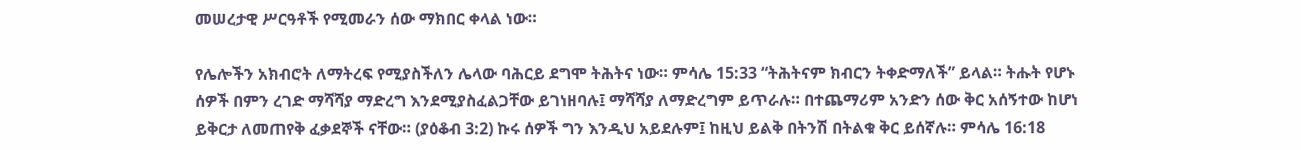መሠረታዊ ሥርዓቶች የሚመራን ሰው ማክበር ቀላል ነው።

የሌሎችን አክብሮት ለማትረፍ የሚያስችለን ሌላው ባሕርይ ደግሞ ትሕትና ነው። ምሳሌ 15:33 “ትሕትናም ክብርን ትቀድማለች” ይላል። ትሑት የሆኑ ሰዎች በምን ረገድ ማሻሻያ ማድረግ እንደሚያስፈልጋቸው ይገነዘባሉ፤ ማሻሻያ ለማድረግም ይጥራሉ። በተጨማሪም አንድን ሰው ቅር አሰኝተው ከሆነ ይቅርታ ለመጠየቅ ፈቃደኞች ናቸው። (ያዕቆብ 3:2) ኩሩ ሰዎች ግን እንዲህ አይደሉም፤ ከዚህ ይልቅ በትንሽ በትልቁ ቅር ይሰኛሉ። ምሳሌ 16:18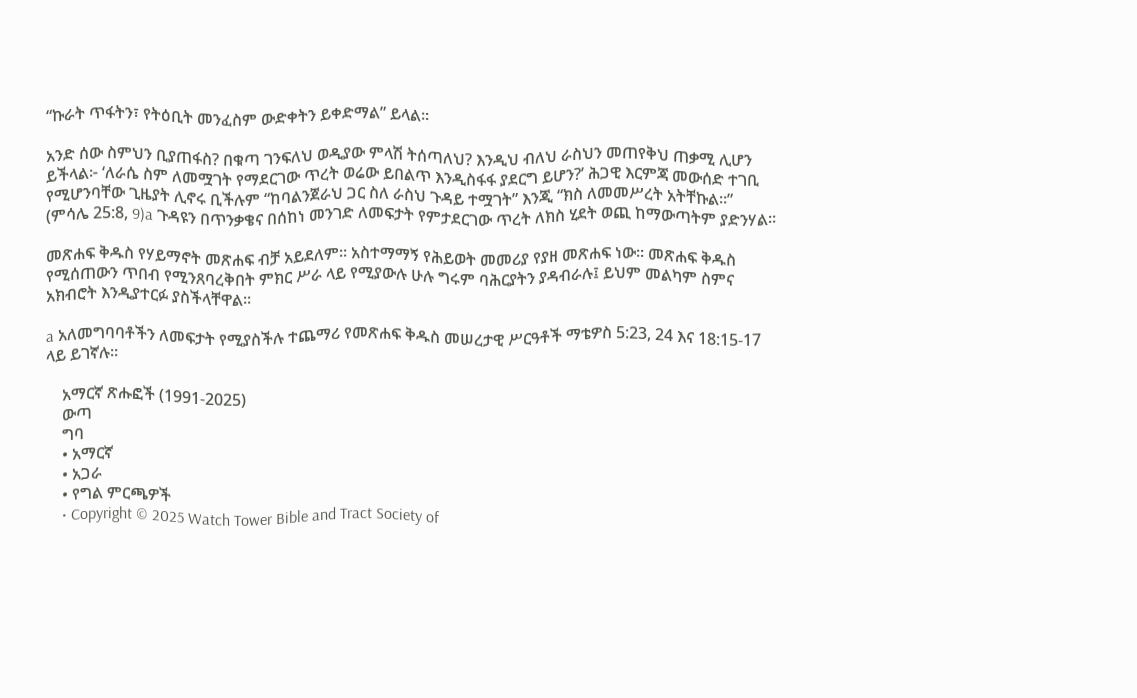“ኩራት ጥፋትን፣ የትዕቢት መንፈስም ውድቀትን ይቀድማል” ይላል።

አንድ ሰው ስምህን ቢያጠፋስ? በቁጣ ገንፍለህ ወዲያው ምላሽ ትሰጣለህ? እንዲህ ብለህ ራስህን መጠየቅህ ጠቃሚ ሊሆን ይችላል፦ ‘ለራሴ ስም ለመሟገት የማደርገው ጥረት ወሬው ይበልጥ እንዲስፋፋ ያደርግ ይሆን?’ ሕጋዊ እርምጃ መውሰድ ተገቢ የሚሆንባቸው ጊዜያት ሊኖሩ ቢችሉም “ከባልንጀራህ ጋር ስለ ራስህ ጉዳይ ተሟገት” እንጂ “ክስ ለመመሥረት አትቸኩል።” (ምሳሌ 25:8, 9)a ጉዳዩን በጥንቃቄና በሰከነ መንገድ ለመፍታት የምታደርገው ጥረት ለክስ ሂደት ወጪ ከማውጣትም ያድንሃል።

መጽሐፍ ቅዱስ የሃይማኖት መጽሐፍ ብቻ አይደለም። አስተማማኝ የሕይወት መመሪያ የያዘ መጽሐፍ ነው። መጽሐፍ ቅዱስ የሚሰጠውን ጥበብ የሚንጸባረቅበት ምክር ሥራ ላይ የሚያውሉ ሁሉ ግሩም ባሕርያትን ያዳብራሉ፤ ይህም መልካም ስምና አክብሮት እንዲያተርፉ ያስችላቸዋል።

a አለመግባባቶችን ለመፍታት የሚያስችሉ ተጨማሪ የመጽሐፍ ቅዱስ መሠረታዊ ሥርዓቶች ማቴዎስ 5:23, 24 እና 18:15-17 ላይ ይገኛሉ።

    አማርኛ ጽሑፎች (1991-2025)
    ውጣ
    ግባ
    • አማርኛ
    • አጋራ
    • የግል ምርጫዎች
    • Copyright © 2025 Watch Tower Bible and Tract Society of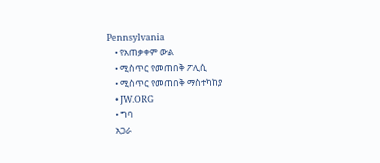Pennsylvania
    • የአጠቃቀም ውል
    • ሚስጥር የመጠበቅ ፖሊሲ
    • ሚስጥር የመጠበቅ ማስተካከያ
    • JW.ORG
    • ግባ
    አጋራ